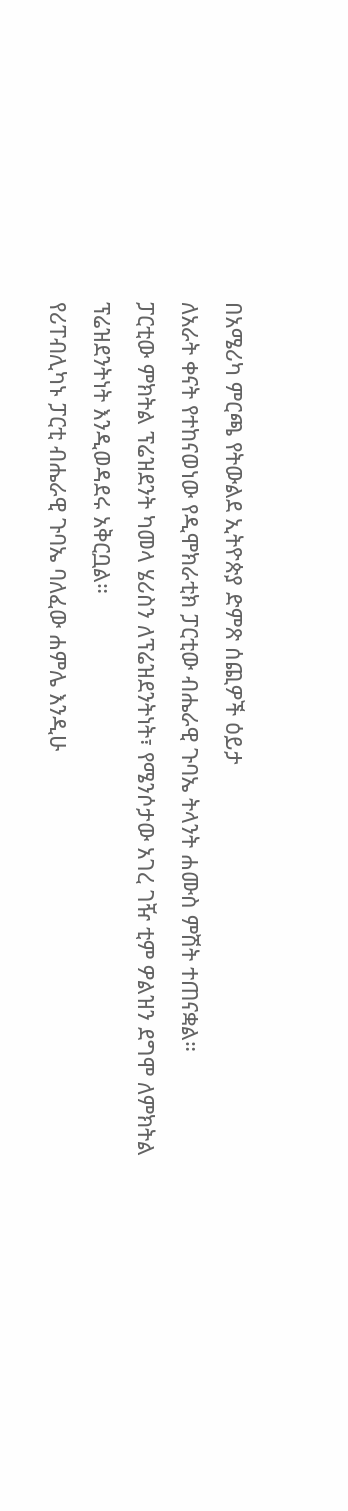በአሜሪካ ምርጫ የትውልደ ኢትዮጵያ ድምጽ ሰጪዎች ዕይታ
ለአራት ቀናት የተከናወነው የዲሞክራቲክ ፓርቲው ብሔራዊ ጉባኤ ትላንት ሐሙስ ምሽት ተጠናቋል።
ፓርቲው ምክትል ፕሬዝደንት ካመላ ሄሪስን ለፕሬዝደንትነት፣ የሜንሶታው አገረ ገዥ ቲም ዎልዝን ደግሞ ለምክትል ፕሬዝደንትነት እንዲወዳደሩ አቅርቧል።
የሪፐብሊካኑ ፓርቲ ብሔራዊ ጉባኤ ባለፈው ሐምሌ እንዲሁ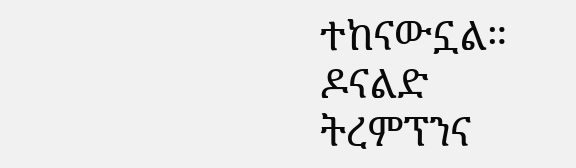ተከናውኗል። ዶናልድ ትረምፕንና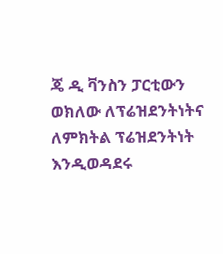ጄ ዲ ቫንስን ፓርቲውን ወክለው ለፕሬዝደንትነትና ለምክትል ፕሬዝደንትነት እንዲወዳደሩ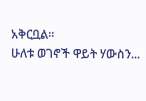አቅርቧል።
ሁለቱ ወገኖች ዋይት ሃውስን...